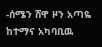-ሰሜን ሸዋ ዞን አጣዬ ከተማና አካባቢዉ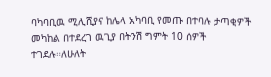ባካባቢዉ ሚሊሺያና ከሌላ አካባቢ የመጡ በተባሉ ታጣቂዎች መካከል በተደረገ ዉጊያ በትንሽ ግምት 10 ሰዎች ተገደሉ።ለሁለት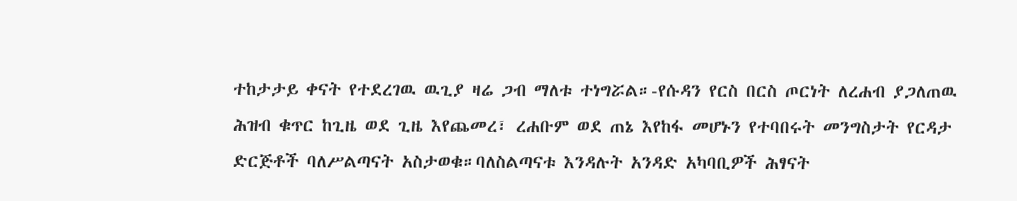ተከታታይ ቀናት የተደረገዉ ዉጊያ ዛሬ ጋብ ማለቱ ተነግሯል።-የሱዳን የርስ በርስ ጦርነት ለረሐብ ያጋለጠዉ ሕዝብ ቁጥር ከጊዜ ወደ ጊዜ እየጨመረ፣ ረሐቡም ወደ ጠኔ እየከፋ መሆኑን የተባበሩት መንግስታት የርዳታ ድርጅቶች ባለሥልጣናት አስታወቁ።ባለስልጣናቱ እንዳሉት አንዳድ አካባቢዎች ሕፃናት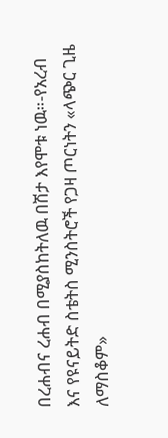በረሐብና ረሐብ በሚያስከትለዉ በሽታ እየሞቱ ነዉ።-የአረብ እና የዩናይትድ ስቴትስ ሚንስትሮች የጋዛ ጦርነትን «ላጭር ጊዜ ለማስቆም»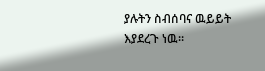ያሉትን ስብሰባና ዉይይት እያደረጉ ነዉ።